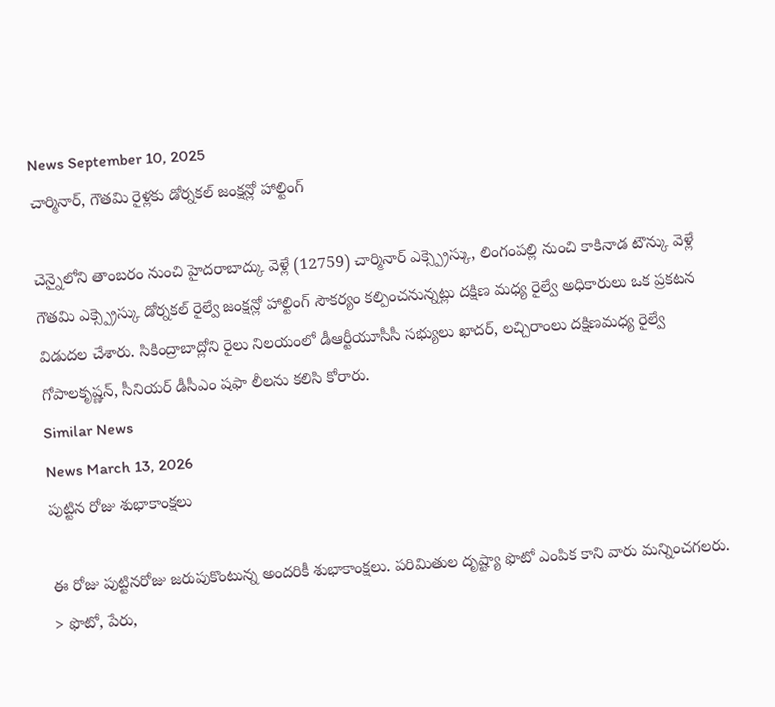News September 10, 2025
చార్మినార్, గౌతమి రైళ్లకు డోర్నకల్ జంక్షన్లో హాల్టింగ్

చెన్నైలోని తాంబరం నుంచి హైదరాబాద్కు వెళ్లే (12759) చార్మినార్ ఎక్స్ప్రెస్కు, లింగంపల్లి నుంచి కాకినాడ టౌన్కు వెళ్లే గౌతమి ఎక్స్ప్రెస్కు డోర్నకల్ రైల్వే జంక్షన్లో హాల్టింగ్ సౌకర్యం కల్పించనున్నట్లు దక్షిణ మధ్య రైల్వే అధికారులు ఒక ప్రకటన విడుదల చేశారు. సికింద్రాబాద్లోని రైలు నిలయంలో డీఆర్టీయూసీసీ సభ్యులు ఖాదర్, లచ్చిరాంలు దక్షిణమధ్య రైల్వే గోపాలకృష్ణన్, సీనియర్ డీసీఎం షఫా లీలను కలిసి కోరారు.
Similar News
News March 13, 2026
పుట్టిన రోజు శుభాకాంక్షలు

ఈ రోజు పుట్టినరోజు జరుపుకొంటున్న అందరికీ శుభాకాంక్షలు. పరిమితుల దృష్ట్యా ఫొటో ఎంపిక కాని వారు మన్నించగలరు. > ఫొటో, పేరు,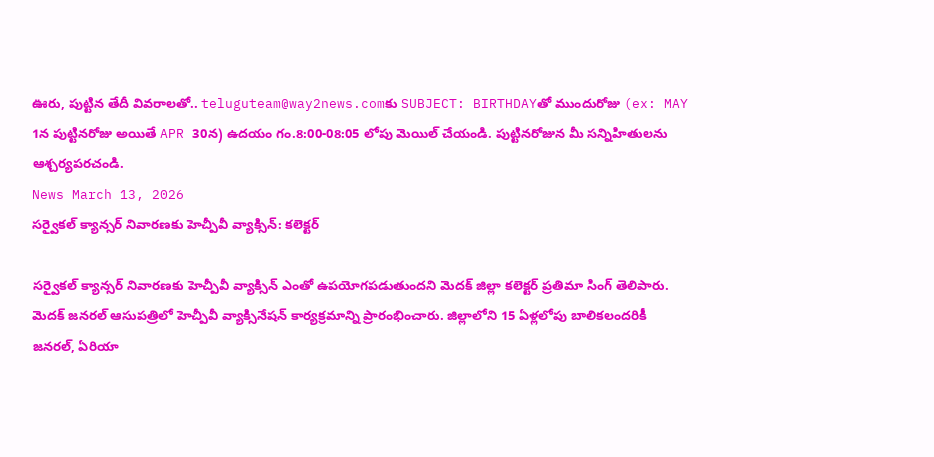ఊరు, పుట్టిన తేదీ వివరాలతో.. teluguteam@way2news.comకు SUBJECT: BIRTHDAYతో ముందురోజు (ex: MAY 1న పుట్టినరోజు అయితే APR 30న) ఉదయం గం.8:00-08:05 లోపు మెయిల్ చేయండి. పుట్టినరోజున మీ సన్నిహితులను ఆశ్చర్యపరచండి.
News March 13, 2026
సర్వైకల్ క్యాన్సర్ నివారణకు హెచ్పీవీ వ్యాక్సిన్: కలెక్టర్

సర్వైకల్ క్యాన్సర్ నివారణకు హెచ్పీవీ వ్యాక్సిన్ ఎంతో ఉపయోగపడుతుందని మెదక్ జిల్లా కలెక్టర్ ప్రతిమా సింగ్ తెలిపారు. మెదక్ జనరల్ ఆసుపత్రిలో హెచ్పీవీ వ్యాక్సినేషన్ కార్యక్రమాన్ని ప్రారంభించారు. జిల్లాలోని 15 ఏళ్లలోపు బాలికలందరికీ జనరల్, ఏరియా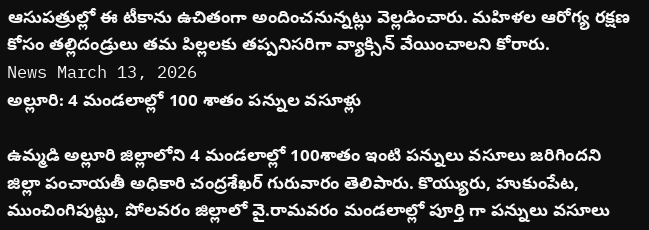ఆసుపత్రుల్లో ఈ టీకాను ఉచితంగా అందించనున్నట్లు వెల్లడించారు. మహిళల ఆరోగ్య రక్షణ కోసం తల్లిదండ్రులు తమ పిల్లలకు తప్పనిసరిగా వ్యాక్సిన్ వేయించాలని కోరారు.
News March 13, 2026
అల్లూరి: 4 మండలాల్లో 100 శాతం పన్నుల వసూళ్లు

ఉమ్మడి అల్లూరి జిల్లాలోని 4 మండలాల్లో 100శాతం ఇంటి పన్నులు వసూలు జరిగిందని జిల్లా పంచాయతీ అధికారి చంద్రశేఖర్ గురువారం తెలిపారు. కొయ్యురు, హుకుంపేట, ముంచింగిపుట్టు, పోలవరం జిల్లాలో వై.రామవరం మండలాల్లో పూర్తి గా పన్నులు వసూలు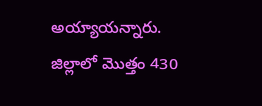అయ్యాయన్నారు. జిల్లాలో మొత్తం 430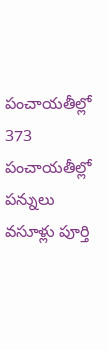పంచాయతీల్లో 373 పంచాయతీల్లో పన్నులు వసూళ్లు పూర్తి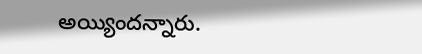అయ్యిందన్నారు.